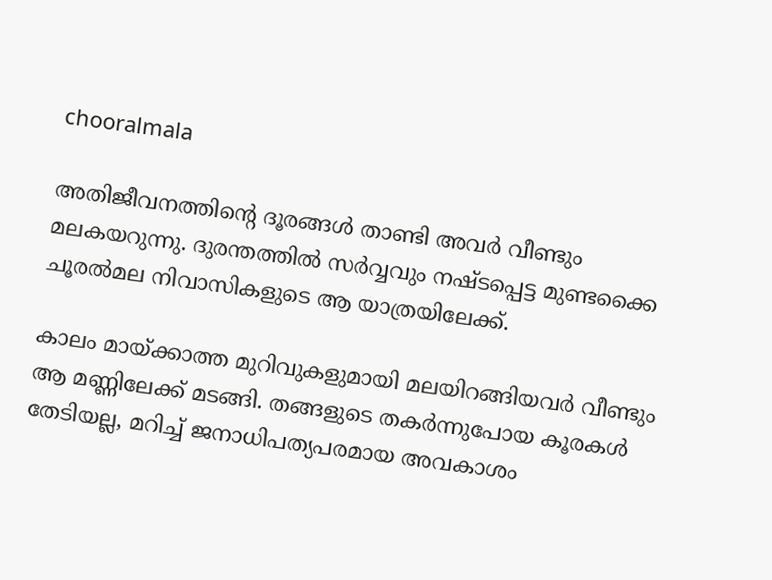chooralmala

അതിജീവനത്തിന്‍റെ ദൂരങ്ങൾ താണ്ടി അവർ വീണ്ടും മലകയറുന്നു. ദുരന്തത്തിൽ സർവ്വവും നഷ്ടപ്പെട്ട മുണ്ടക്കൈ ചൂരൽമല നിവാസികളുടെ ആ യാത്രയിലേക്ക്.

കാലം മായ്ക്കാത്ത മുറിവുകളുമായി മലയിറങ്ങിയവർ വീണ്ടും ആ മണ്ണിലേക്ക് മടങ്ങി. തങ്ങളുടെ തകർന്നുപോയ കൂരകൾ തേടിയല്ല, മറിച്ച് ജനാധിപത്യപരമായ അവകാശം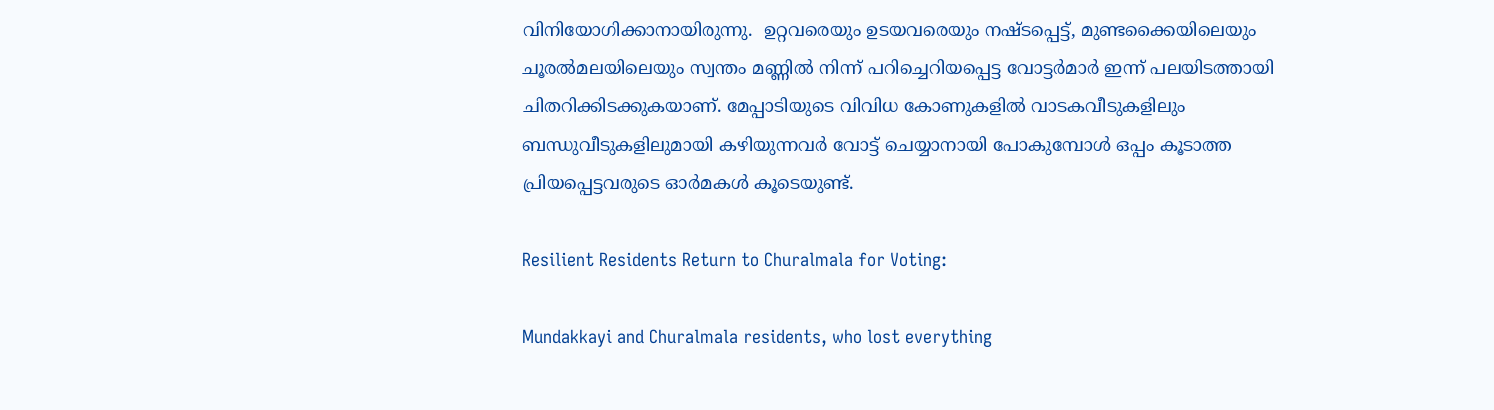വിനിയോഗിക്കാനായിരുന്നു.  ഉറ്റവരെയും ഉടയവരെയും നഷ്ടപ്പെട്ട്, മുണ്ടക്കൈയിലെയും ചൂരൽമലയിലെയും സ്വന്തം മണ്ണിൽ നിന്ന് പറിച്ചെറിയപ്പെട്ട വോട്ടർമാർ ഇന്ന് പലയിടത്തായി ചിതറിക്കിടക്കുകയാണ്. മേപ്പാടിയുടെ വിവിധ കോണുകളിൽ വാടകവീടുകളിലും ബന്ധുവീടുകളിലുമായി കഴിയുന്നവർ വോട്ട് ചെയ്യാനായി പോകുമ്പോൾ ഒപ്പം കൂടാത്ത പ്രിയപ്പെട്ടവരുടെ ഓർമകൾ കൂടെയുണ്ട്.

Resilient Residents Return to Churalmala for Voting:

Mundakkayi and Churalmala residents, who lost everything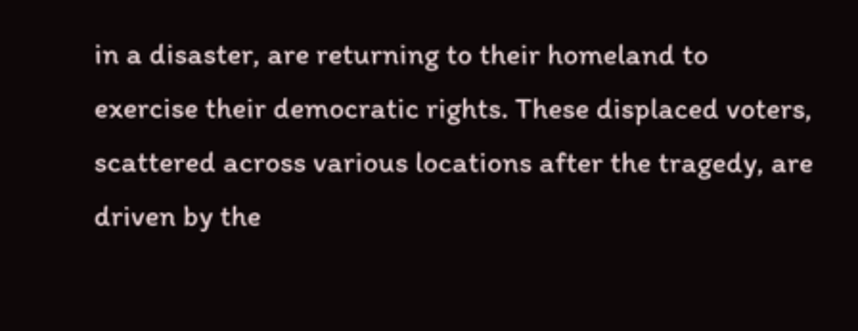in a disaster, are returning to their homeland to exercise their democratic rights. These displaced voters, scattered across various locations after the tragedy, are driven by the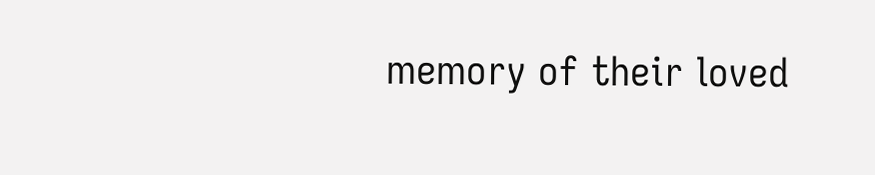memory of their loved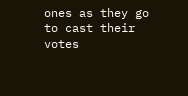ones as they go to cast their votes